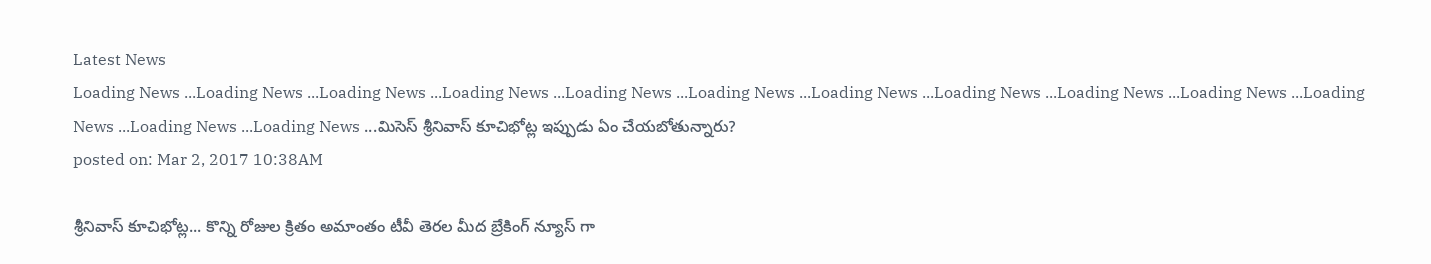Latest News
Loading News ...Loading News ...Loading News ...Loading News ...Loading News ...Loading News ...Loading News ...Loading News ...Loading News ...Loading News ...Loading News ...Loading News ...Loading News ...మిసెస్ శ్రీనివాస్ కూచిభోట్ల ఇప్పుడు ఏం చేయబోతున్నారు?
posted on: Mar 2, 2017 10:38AM

శ్రీనివాస్ కూచిభోట్ల... కొన్ని రోజుల క్రితం అమాంతం టీవీ తెరల మీద బ్రేకింగ్ న్యూస్ గా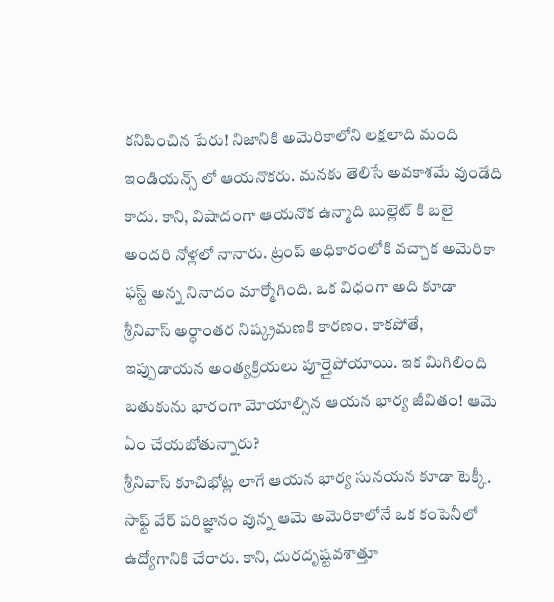కనిపించిన పేరు! నిజానికి అమెరికాలోని లక్షలాది మంది ఇండియన్స్ లో ఆయనొకరు. మనకు తెలిసే అవకాశమే వుండేది కాదు. కాని, విషాదంగా ఆయనొక ఉన్మాది బుల్లెట్ కి బలై అందరి నోళ్లలో నానారు. ట్రంప్ అధికారంలోకి వచ్చాక అమెరికా ఫస్ట్ అన్న నినాదం మార్మోగింది. ఒక విధంగా అది కూడా శ్రీనివాస్ అర్ధాంతర నిష్క్రమణకి కారణం. కాకపోతే, ఇప్పుడాయన అంత్యక్రియలు పూర్తైపోయాయి. ఇక మిగిలింది బతుకును భారంగా మోయాల్సిన ఆయన భార్య జీవితం! ఆమె ఏం చేయబోతున్నారు?
శ్రీనివాస్ కూచిభోట్ల లాగే ఆయన భార్య సునయన కూడా టెక్కీ. సాఫ్ట్ వేర్ పరిజ్ఞానం వున్న ఆమె అమెరికాలోనే ఒక కంపెనీలో ఉద్యోగానికి చేరారు. కాని, దురదృష్టవశాత్తూ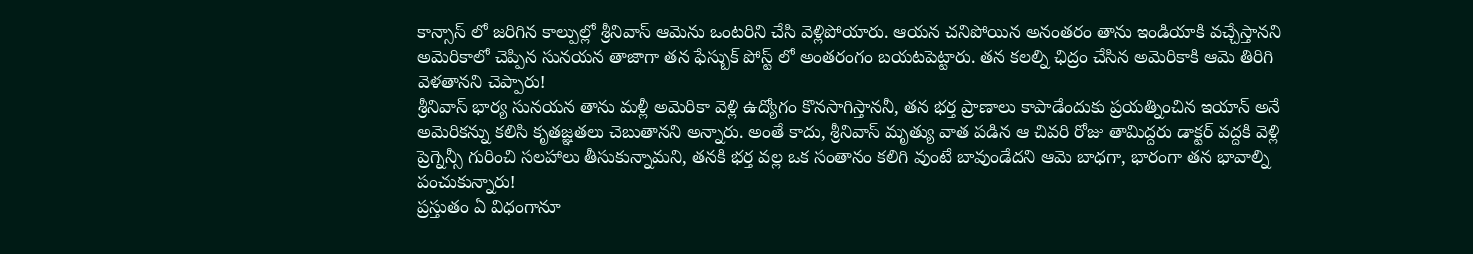కాన్సాస్ లో జరిగిన కాల్పుల్లో శ్రీనివాస్ ఆమెను ఒంటరిని చేసి వెళ్లిపోయారు. ఆయన చనిపోయిన అనంతరం తాను ఇండియాకి వచ్చేస్తానని అమెరికాలో చెప్పిన సునయన తాజాగా తన ఫేస్బుక్ పోస్ట్ లో అంతరంగం బయటపెట్టారు. తన కలల్ని ఛిద్రం చేసిన అమెరికాకి ఆమె తిరిగి వెళతానని చెప్పారు!
శ్రీనివాస్ భార్య సునయన తాను మళ్లీ అమెరికా వెళ్లి ఉద్యోగం కొనసాగిస్తాననీ, తన భర్త ప్రాణాలు కాపాడేందుకు ప్రయత్నించిన ఇయాన్ అనే అమెరికన్ను కలిసి కృతజ్ఞతలు చెబుతానని అన్నారు. అంతే కాదు, శ్రీనివాస్ మృత్యు వాత పడిన ఆ చివరి రోజు తామిద్దరు డాక్టర్ వద్దకి వెళ్లి ప్రెగ్నెన్సీ గురించి సలహాలు తీసుకున్నామని, తనకి భర్త వల్ల ఒక సంతానం కలిగి వుంటే బావుండేదని ఆమె బాధగా, భారంగా తన భావాల్ని పంచుకున్నారు!
ప్రస్తుతం ఏ విధంగానూ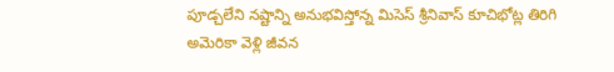పూడ్చలేని నష్టాన్ని అనుభవిస్తోన్న మిసెస్ శ్రీనివాస్ కూచిభోట్ల తిరిగి అమెరికా వెళ్లి జీవన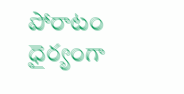పోరాటం ధైర్యంగా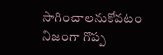సాగించాలనుకోవటం నిజంగా గొప్ప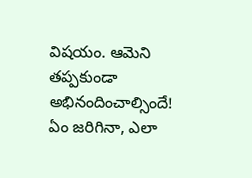విషయం. ఆమెని తప్పకుండా అభినందించాల్సిందే! ఏం జరిగినా, ఎలా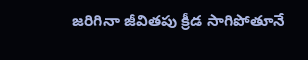జరిగినా జీవితపు క్రీడ సాగిపోతూనే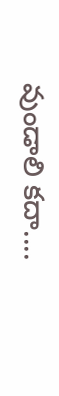వుండాలి కదా....